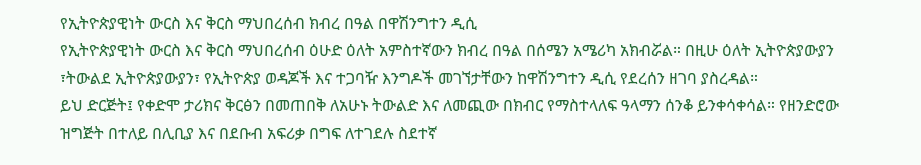የኢትዮጵያዊነት ውርስ እና ቅርስ ማህበረሰብ ክብረ በዓል በዋሽንግተን ዲሲ
የኢትዮጵያዊነት ውርስ እና ቅርስ ማህበረሰብ ዕሁድ ዕለት አምስተኛውን ክብረ በዓል በሰሜን አሜሪካ አክብሯል። በዚሁ ዕለት ኢትዮጵያውያን ፣ትውልደ ኢትዮጵያውያን፣ የኢትዮጵያ ወዳጆች እና ተጋባዥ እንግዶች መገኘታቸውን ከዋሽንግተን ዲሲ የደረሰን ዘገባ ያስረዳል።
ይህ ድርጅት፤ የቀድሞ ታሪክና ቅርፅን በመጠበቅ ለአሁኑ ትውልድ እና ለመጪው በክብር የማስተላለፍ ዓላማን ሰንቆ ይንቀሳቀሳል። የዘንድሮው ዝግጅት በተለይ በሊቢያ እና በደቡብ አፍሪቃ በግፍ ለተገደሉ ስደተኛ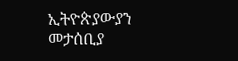ኢትዮጵያውያን መታሰቢያ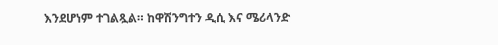እንደሆነም ተገልጿል። ከዋሽንግተን ዲሲ እና ሜሪላንድ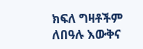ክፍለ ግዛቶችም ለበዓሉ እውቅና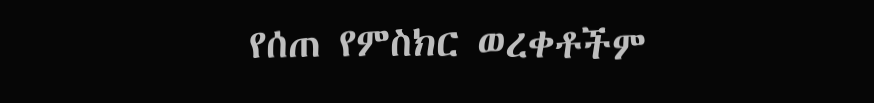የሰጠ የምስክር ወረቀቶችም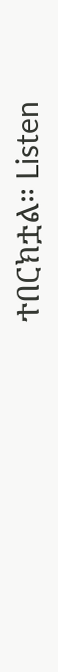ተበርክቷል። Listen